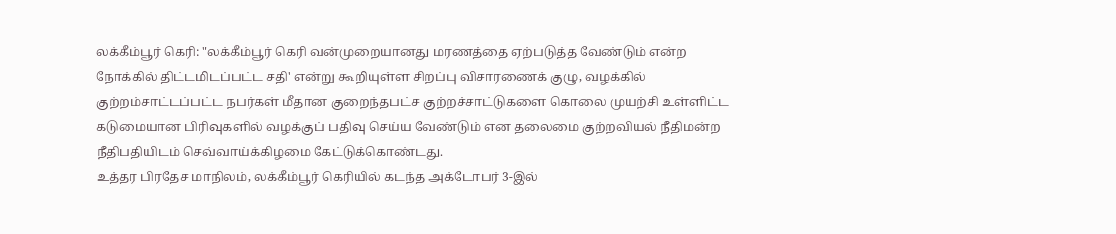லக்கீம்பூர் கெரி: "லக்கீம்பூர் கெரி வன்முறையானது மரணத்தை ஏற்படுத்த வேண்டும் என்ற நோக்கில் திட்டமிடப்பட்ட சதி' என்று கூறியுள்ள சிறப்பு விசாரணைக் குழு, வழக்கில் குற்றம்சாட்டப்பட்ட நபர்கள் மீதான குறைந்தபட்ச குற்றச்சாட்டுகளை கொலை முயற்சி உள்ளிட்ட கடுமையான பிரிவுகளில் வழக்குப் பதிவு செய்ய வேண்டும் என தலைமை குற்றவியல் நீதிமன்ற நீதிபதியிடம் செவ்வாய்க்கிழமை கேட்டுக்கொண்டது.
உத்தர பிரதேச மாநிலம், லக்கீம்பூர் கெரியில் கடந்த அக்டோபர் 3-இல்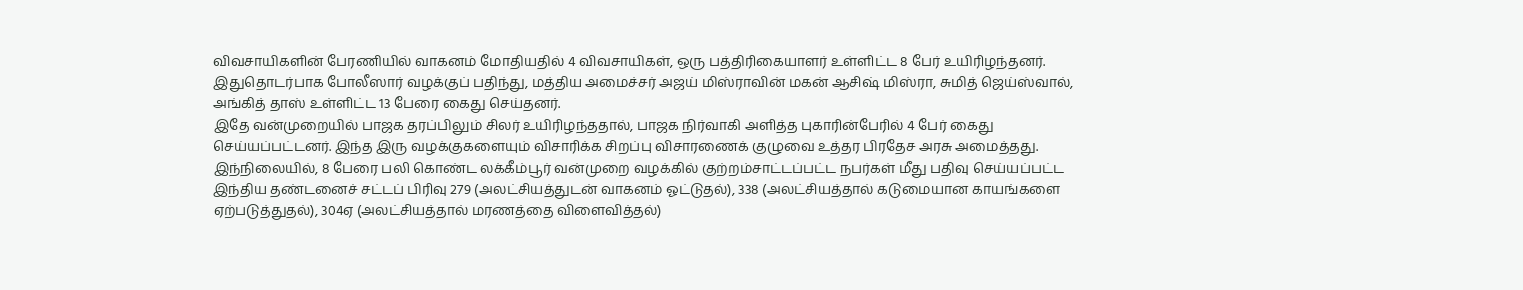விவசாயிகளின் பேரணியில் வாகனம் மோதியதில் 4 விவசாயிகள், ஒரு பத்திரிகையாளர் உள்ளிட்ட 8 பேர் உயிரிழந்தனர். இதுதொடர்பாக போலீஸார் வழக்குப் பதிந்து, மத்திய அமைச்சர் அஜய் மிஸ்ராவின் மகன் ஆசிஷ் மிஸ்ரா, சுமித் ஜெய்ஸ்வால், அங்கித் தாஸ் உள்ளிட்ட 13 பேரை கைது செய்தனர்.
இதே வன்முறையில் பாஜக தரப்பிலும் சிலர் உயிரிழந்ததால், பாஜக நிர்வாகி அளித்த புகாரின்பேரில் 4 பேர் கைது செய்யப்பட்டனர். இந்த இரு வழக்குகளையும் விசாரிக்க சிறப்பு விசாரணைக் குழுவை உத்தர பிரதேச அரசு அமைத்தது.
இந்நிலையில், 8 பேரை பலி கொண்ட லக்கீம்பூர் வன்முறை வழக்கில் குற்றம்சாட்டப்பட்ட நபர்கள் மீது பதிவு செய்யப்பட்ட இந்திய தண்டனைச் சட்டப் பிரிவு 279 (அலட்சியத்துடன் வாகனம் ஓட்டுதல்), 338 (அலட்சியத்தால் கடுமையான காயங்களை ஏற்படுத்துதல்), 304ஏ (அலட்சியத்தால் மரணத்தை விளைவித்தல்)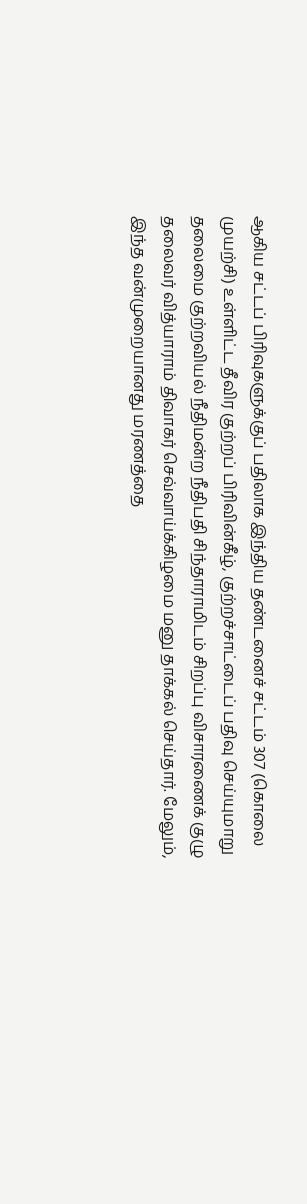ஆகிய சட்டப் பிரிவுகளுக்குப் பதிலாக இந்திய தண்டனைச் சட்டம் 307 (கொலை முயற்சி) உள்ளிட்ட தீவிர குற்றப் பிரிவின்கீழ், குற்றச்சாட்டைப் பதிவு செய்யுமாறு தலைமை குற்றவியல் நீதிமன்ற நீதிபதி சிந்தாராமிடம் சிறப்பு விசாரணைக் குழு தலைவர் வித்யாராம் திவாகர் செவ்வாய்க்கிழமை மனு தாக்கல் செய்தார். மேலும், இந்த வன்முறையானது மரணத்தை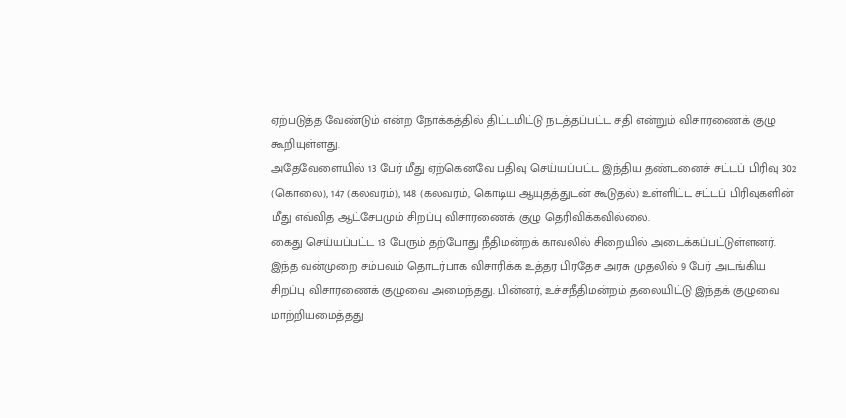ஏற்படுத்த வேண்டும் என்ற நோக்கத்தில் திட்டமிட்டு நடத்தப்பட்ட சதி என்றும் விசாரணைக் குழு கூறியுள்ளது.
அதேவேளையில் 13 பேர் மீது ஏற்கெனவே பதிவு செய்யப்பட்ட இந்திய தண்டனைச் சட்டப் பிரிவு 302 (கொலை), 147 (கலவரம்), 148 (கலவரம், கொடிய ஆயுதத்துடன் கூடுதல்) உள்ளிட்ட சட்டப் பிரிவுகளின் மீது எவ்வித ஆட்சேபமும் சிறப்பு விசாரணைக் குழு தெரிவிக்கவில்லை.
கைது செய்யப்பட்ட 13 பேரும் தற்போது நீதிமன்றக் காவலில் சிறையில் அடைக்கப்பட்டுள்ளனர். இந்த வன்முறை சம்பவம் தொடர்பாக விசாரிக்க உத்தர பிரதேச அரசு முதலில் 9 பேர் அடங்கிய சிறப்பு விசாரணைக் குழுவை அமைந்தது. பின்னர், உச்சநீதிமன்றம் தலையிட்டு இந்தக் குழுவை மாற்றியமைத்தது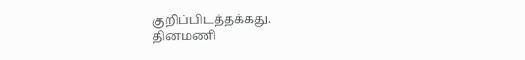குறிப்பிடத்தக்கது.
தினமணி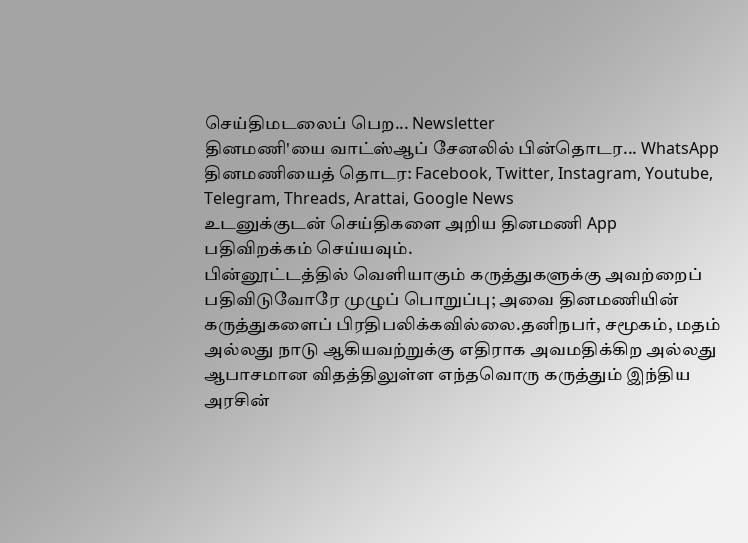செய்திமடலைப் பெற... Newsletter
தினமணி'யை வாட்ஸ்ஆப் சேனலில் பின்தொடர... WhatsApp
தினமணியைத் தொடர: Facebook, Twitter, Instagram, Youtube, Telegram, Threads, Arattai, Google News
உடனுக்குடன் செய்திகளை அறிய தினமணி App பதிவிறக்கம் செய்யவும்.
பின்னூட்டத்தில் வெளியாகும் கருத்துகளுக்கு அவற்றைப் பதிவிடுவோரே முழுப் பொறுப்பு; அவை தினமணியின் கருத்துகளைப் பிரதிபலிக்கவில்லை.தனிநபர், சமூகம், மதம் அல்லது நாடு ஆகியவற்றுக்கு எதிராக அவமதிக்கிற அல்லது ஆபாசமான விதத்திலுள்ள எந்தவொரு கருத்தும் இந்திய அரசின்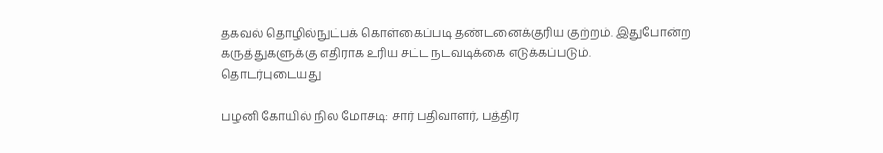தகவல் தொழில்நுட்பக் கொள்கைப்படி தண்டனைக்குரிய குற்றம். இதுபோன்ற கருத்துகளுக்கு எதிராக உரிய சட்ட நடவடிக்கை எடுக்கப்படும்.
தொடர்புடையது

பழனி கோயில் நில மோசடி: சார் பதிவாளர், பத்திர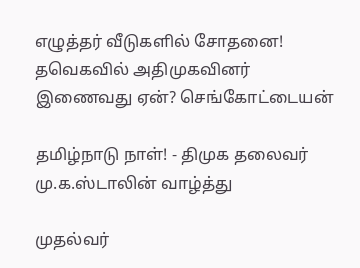எழுத்தர் வீடுகளில் சோதனை!
தவெகவில் அதிமுகவினர் இணைவது ஏன்? செங்கோட்டையன்

தமிழ்நாடு நாள்! - திமுக தலைவர் மு.க.ஸ்டாலின் வாழ்த்து

முதல்வர்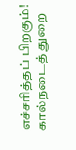எச்சரித்தப் பிறகும்! கால்நடைத் துறை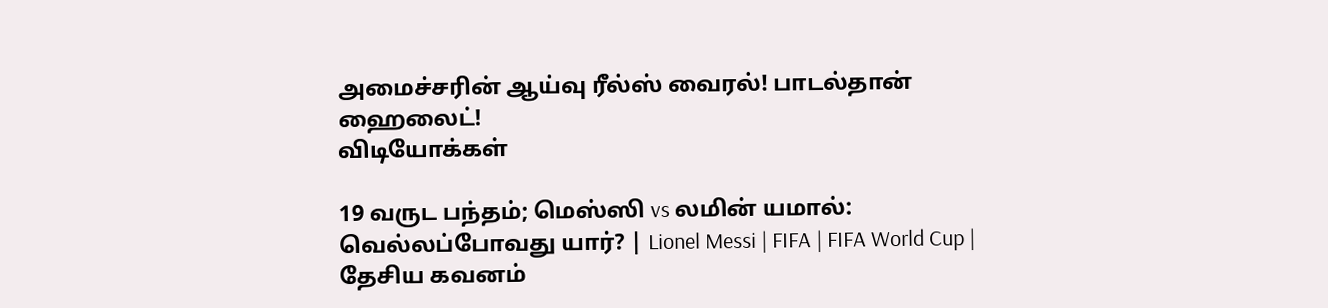அமைச்சரின் ஆய்வு ரீல்ஸ் வைரல்! பாடல்தான் ஹைலைட்!
விடியோக்கள்

19 வருட பந்தம்; மெஸ்ஸி vs லமின் யமால்: வெல்லப்போவது யார்? | Lionel Messi | FIFA | FIFA World Cup |
தேசிய கவனம்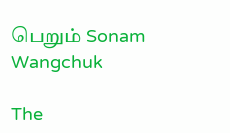பெறும் Sonam Wangchuk

The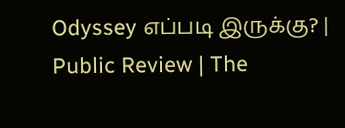Odyssey எப்படி இருக்கு? | Public Review | The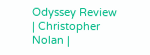Odyssey Review | Christopher Nolan |